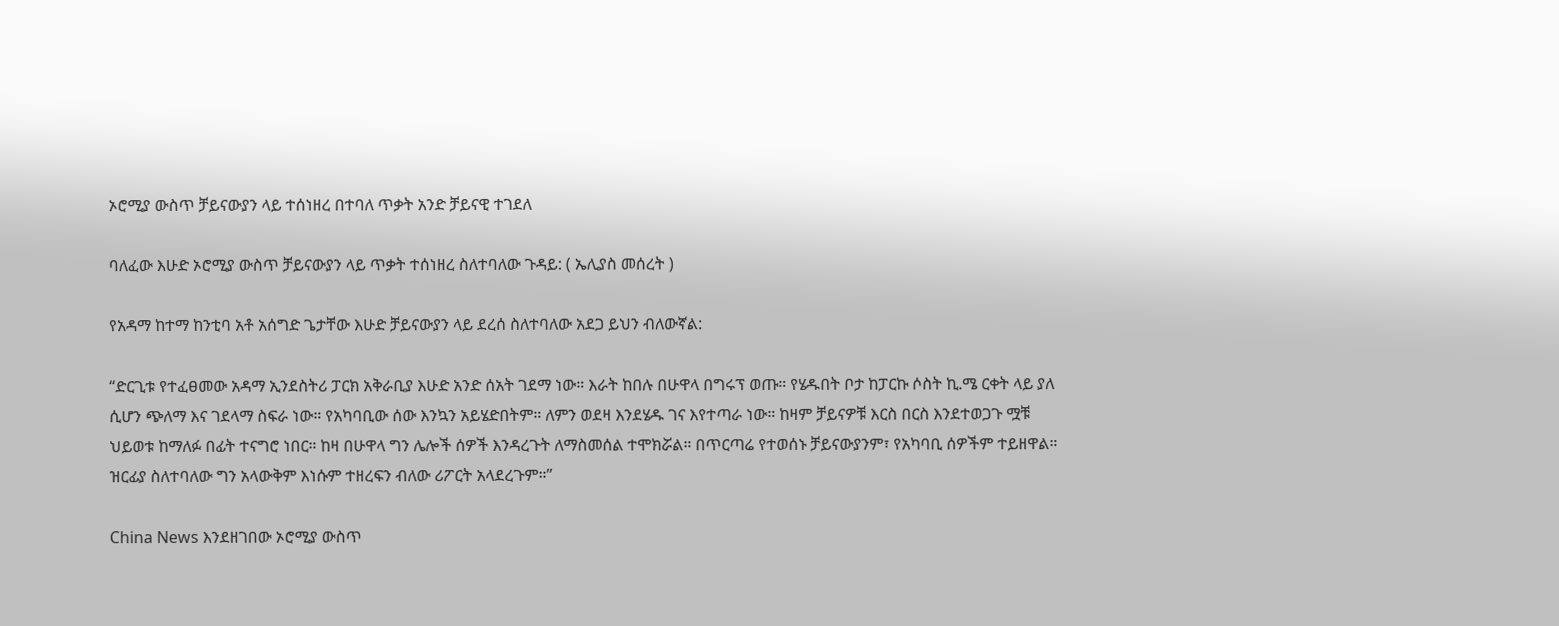ኦሮሚያ ውስጥ ቻይናውያን ላይ ተሰነዘረ በተባለ ጥቃት አንድ ቻይናዊ ተገደለ

ባለፈው እሁድ ኦሮሚያ ውስጥ ቻይናውያን ላይ ጥቃት ተሰነዘረ ስለተባለው ጉዳይ: ( ኤሊያስ መሰረት )

የአዳማ ከተማ ከንቲባ አቶ አሰግድ ጌታቸው እሁድ ቻይናውያን ላይ ደረሰ ስለተባለው አደጋ ይህን ብለውኛል:

“ድርጊቱ የተፈፀመው አዳማ ኢንደስትሪ ፓርክ አቅራቢያ እሁድ አንድ ሰአት ገደማ ነው። እራት ከበሉ በሁዋላ በግሩፕ ወጡ። የሄዱበት ቦታ ከፓርኩ ሶስት ኪ.ሜ ርቀት ላይ ያለ ሲሆን ጭለማ እና ገደላማ ስፍራ ነው። የአካባቢው ሰው እንኳን አይሄድበትም። ለምን ወደዛ እንደሄዱ ገና እየተጣራ ነው። ከዛም ቻይናዎቹ እርስ በርስ እንደተወጋጉ ሟቹ ህይወቱ ከማለፉ በፊት ተናግሮ ነበር። ከዛ በሁዋላ ግን ሌሎች ሰዎች እንዳረጉት ለማስመሰል ተሞክሯል። በጥርጣሬ የተወሰኑ ቻይናውያንም፣ የአካባቢ ሰዎችም ተይዘዋል። ዝርፊያ ስለተባለው ግን አላውቅም እነሱም ተዘረፍን ብለው ሪፖርት አላደረጉም።”

China News እንደዘገበው ኦሮሚያ ውስጥ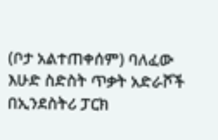(ቦታ አልተጠቀሰም) ባለፈው እሁድ ስድስት ጥቃት አድራሾች በኢንደስትሪ ፓርክ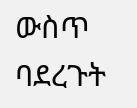ውስጥ ባደረጉት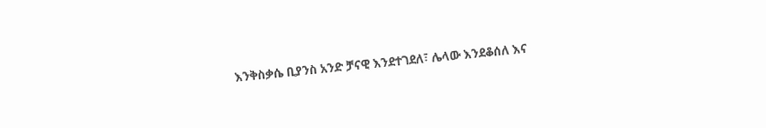እንቅስቃሴ ቢያንስ አንድ ቻናዊ እንደተገደለ፣ ሌላው እንደቆሰለ እና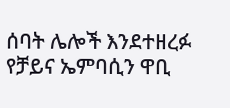ሰባት ሌሎች እንደተዘረፉ የቻይና ኤምባሲን ዋቢ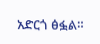አድርጎ ፅፏል።